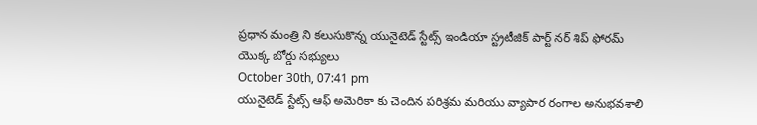ప్రధాన మంత్రి ని కలుసుకొన్న యునైటెడ్ స్టేట్స్ ఇండియా స్ట్రటీజిక్ పార్ట్ నర్ శిప్ ఫోరమ్ యొక్క బోర్డు సభ్యులు
October 30th, 07:41 pm
యునైటెడ్ స్టేట్స్ ఆఫ్ అమెరికా కు చెందిన పరిశ్రమ మరియు వ్యాపార రంగాల అనుభవశాలి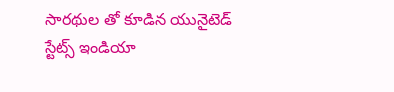సారథుల తో కూడిన యునైటెడ్ స్టేట్స్ ఇండియా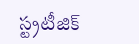స్ట్రటీజిక్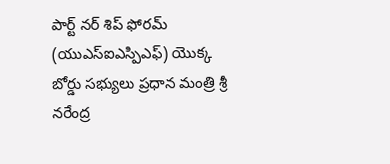పార్ట్ నర్ శిప్ ఫోరమ్ (యుఎస్ఐఎస్పిఎఫ్) యొక్క బోర్డు సభ్యులు ప్రధాన మంత్రి శ్రీ నరేంద్ర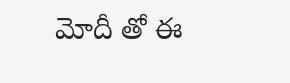మోదీ తో ఈ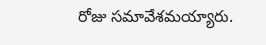రోజు సమావేశమయ్యారు.